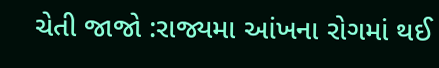ચેતી જાજો :રાજ્યમા આંખના રોગમાં થઈ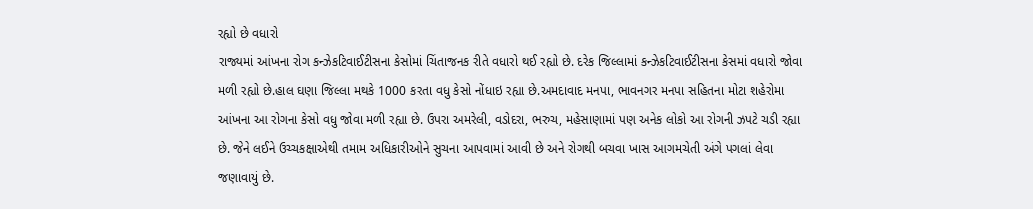રહ્યો છે વધારો
રાજ્યમાં આંખના રોગ કન્ઝેકટિવાઈટીસના કેસોમાં ચિંતાજનક રીતે વધારો થઈ રહ્યો છે. દરેક જિલ્લામાં કન્ઝેકટિવાઈટીસના કેસમાં વધારો જોવા મળી રહ્યો છે.હાલ ઘણા જિલ્લા મથકે 1000 કરતા વધુ કેસો નોંધાઇ રહ્યા છે.અમદાવાદ મનપા, ભાવનગર મનપા સહિતના મોટા શહેરોમા આંખના આ રોગના કેસો વધુ જોવા મળી રહ્યા છે. ઉપરા અમરેલી, વડોદરા, ભરુચ, મહેસાણામાં પણ અનેક લોકો આ રોગની ઝપટે ચડી રહ્યા છે. જેને લઈને ઉચ્ચકક્ષાએથી તમામ અધિકારીઓને સુચના આપવામાં આવી છે અને રોગથી બચવા ખાસ આગમચેતી અંગે પગલાં લેવા જણાવાયું છે.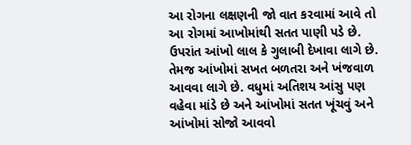આ રોગના લક્ષણની જો વાત કરવામાં આવે તો આ રોગમાં આખોમાંથી સતત પાણી પડે છે. ઉપરાંત આંખો લાલ કે ગુલાબી દેખાવા લાગે છે. તેમજ આંખોમાં સખત બળતરા અને ખંજવાળ આવવા લાગે છે. વધુમાં અતિશય આંસુ પણ વહેવા માંડે છે અને આંખોમાં સતત ખૂંચવું અને આંખોમાં સોજો આવવો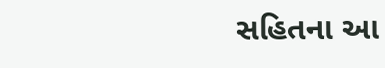સહિતના આ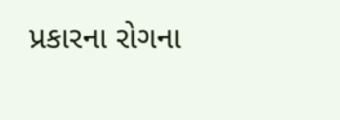પ્રકારના રોગના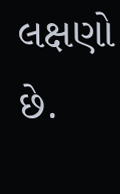લક્ષણો છે.